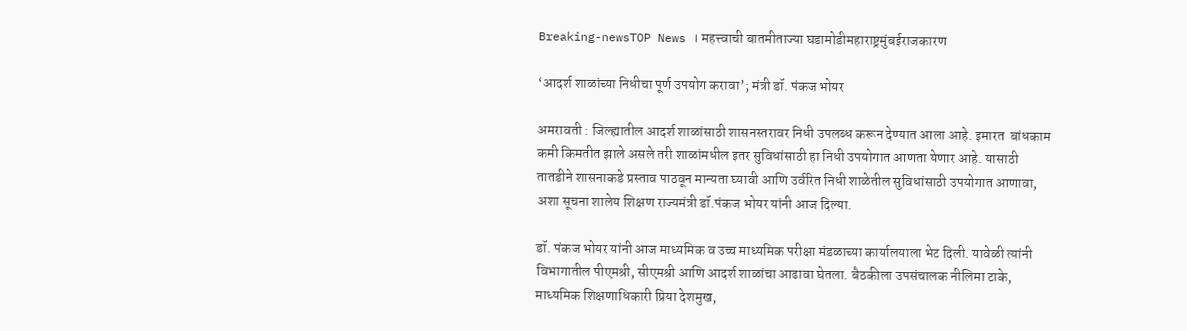Breaking-newsTOP News । महत्त्वाची बातमीताज्या घडामोडीमहाराष्ट्रमुंबईराजकारण

‘आदर्श शाळांच्या निधीचा पूर्ण उपयोग करावा’; मंत्री डॉ. पंकज भोयर

अमरावती : जिल्ह्यातील आदर्श शाळांसाठी शासनस्तरावर निधी उपलब्ध करून देण्यात आला आहे. इमारत  बांधकाम कमी किमतीत झाले असले तरी शाळांमधील इतर सुविधांसाठी हा निधी उपयोगात आणता येणार आहे. यासाठी तातडीने शासनाकडे प्रस्ताव पाठवून मान्यता घ्यावी आणि उर्वरित निधी शाळेतील सुविधांसाठी उपयोगात आणावा, अशा सूचना शालेय शिक्षण राज्यमंत्री डॉ.पंकज भोयर यांनी आज दिल्या.

डॉ. पंकज भोयर यांनी आज माध्यमिक व उच्च माध्यमिक परीक्षा मंडळाच्या कार्यालयाला भेट दिली. यावेळी त्यांनी विभागातील पीएमश्री, सीएमश्री आणि आदर्श शाळांचा आढावा घेतला. बैठकीला उपसंचालक नीलिमा टाके, माध्यमिक शिक्षणाधिकारी प्रिया देशमुख,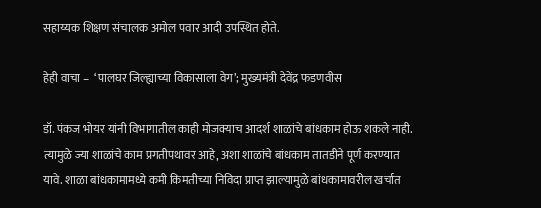सहाय्यक शिक्षण संचालक अमोल पवार आदी उपस्थित होते.

हेही वाचा –  ‘पालघर जिल्ह्याच्या विकासाला वेग’; मुख्यमंत्री देवेंद्र फडणवीस

डॉ. पंकज भोयर यांनी विभागातील काही मोजक्याच आदर्श शाळांचे बांधकाम होऊ शकले नाही. त्यामुळे ज्या शाळांचे काम प्रगतीपथावर आहे, अशा शाळांचे बांधकाम तातडीने पूर्ण करण्यात यावे. शाळा बांधकामामध्ये कमी किमतीच्या निविदा प्राप्त झाल्यामुळे बांधकामावरील खर्चात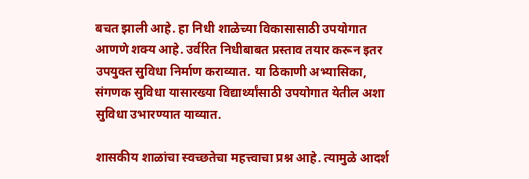बचत झाली आहे. हा निधी शाळेच्या विकासासाठी उपयोगात आणणे शक्य आहे. उर्वरित निधीबाबत प्रस्ताव तयार करून इतर उपयुक्त सुविधा निर्माण कराव्यात. या ठिकाणी अभ्यासिका, संगणक सुविधा यासारख्या विद्यार्थ्यांसाठी उपयोगात येतील अशा सुविधा उभारण्यात याव्यात.

शासकीय शाळांचा स्वच्छतेचा महत्त्वाचा प्रश्न आहे. त्यामुळे आदर्श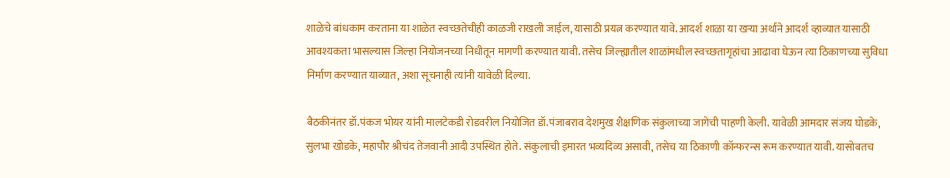शाळेचे बांधकाम करताना या शाळेत स्वच्छतेचीही काळजी राखली जाईल, यासाठी प्रयत्न करण्यात यावे. आदर्श शाळा या खऱ्या अर्थाने आदर्श व्हाव्यात यासाठी आवश्यकता भासल्यास जिल्हा नियोजनच्या निधीतून मागणी करण्यात यावी. तसेच जिल्ह्यातील शाळांमधील स्वच्छतागृहांचा आढावा घेऊन त्या ठिकाणच्या सुविधा निर्माण करण्यात याव्यात, अशा सूचनाही त्यांनी यावेळी दिल्या.

बैठकीनंतर डॉ.पंकज भोयर यांनी मालटेकडी रोडवरील नियोजित डॉ.पंजाबराव देशमुख शैक्षणिक संकुलाच्या जागेची पाहणी केली. यावेळी आमदार संजय घोडके, सुलभा खोडके, महापौर श्रीचंद तेजवानी आदी उपस्थित होते. संकुलाची इमारत भव्यदिव्य असावी, तसेच या ठिकाणी कॉन्फरन्स रूम करण्यात यावी. यासोबतच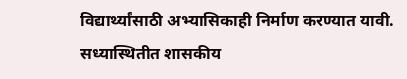विद्यार्थ्यांसाठी अभ्यासिकाही निर्माण करण्यात यावी. सध्यास्थितीत शासकीय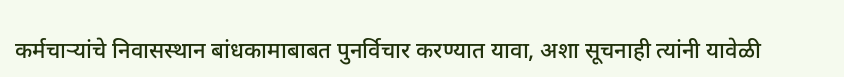कर्मचाऱ्यांचे निवासस्थान बांधकामाबाबत पुनर्विचार करण्यात यावा, अशा सूचनाही त्यांनी यावेळी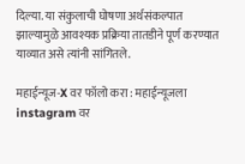दिल्या. या संकुलाची घोषणा अर्थसंकल्पात झाल्यामुळे आवश्यक प्रक्रिया तातडीने पूर्ण करण्यात याव्यात असे त्यांनी सांगितले.

महाईन्यूज-X वर फॉलो करा : महाईन्यूजला instagram वर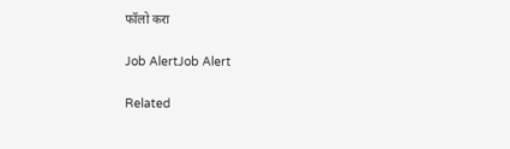फॉलो करा

Job AlertJob Alert

Related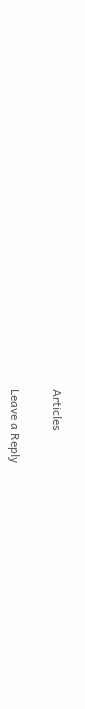Articles

Leave a Reply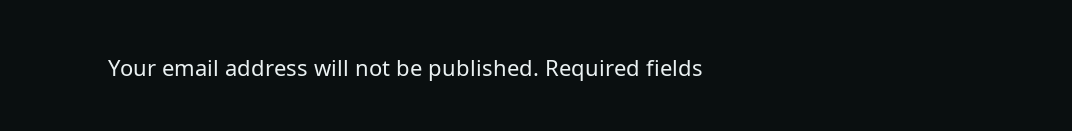Your email address will not be published. Required fields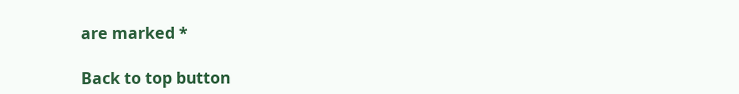are marked *

Back to top button